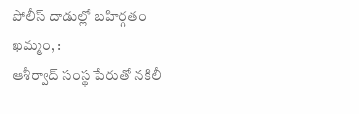పోలీస్ దాడుల్లో బహిర్గతం
ఖమ్మం, :
ఆశీర్వాద్ సంస్థ పేరుతో నకిలీ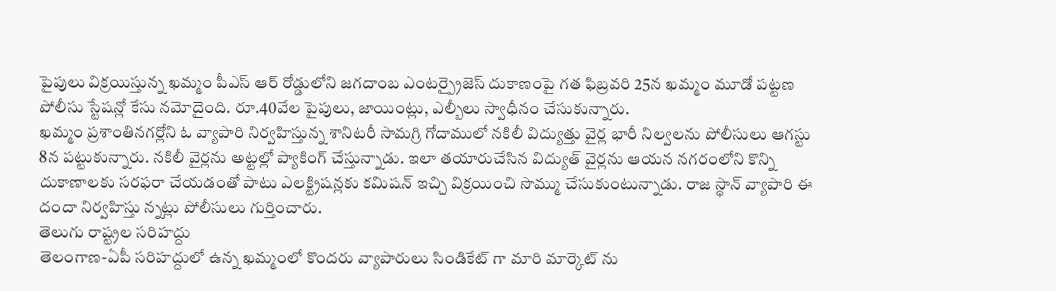పైపులు విక్రయిస్తున్న ఖమ్మం పీఎస్ ఆర్ రోడ్డులోని జగదాంబ ఎంటర్ప్రైజెస్ దుకాణంపై గత ఫిబ్రవరి 25న ఖమ్మం మూడో పట్టణ పోలీసు స్టేషన్లో కేసు నమోదైంది. రూ.40వేల పైపులు, జాయింట్లు, ఎల్బీలు స్వాధీనం చేసుకున్నారు.
ఖమ్మం ప్రశాంతినగర్లోని ఓ వ్యాపారి నిర్వహిస్తున్న శానిటరీ సామగ్రి గోదాములో నకిలీ విద్యుత్తు వైర్ల భారీ నిల్వలను పోలీసులు ఆగస్టు 8న పట్టుకున్నారు. నకిలీ వైర్లను అట్టల్లో ప్యాకింగ్ చేస్తున్నాడు. ఇలా తయారుచేసిన విద్యుత్ వైర్లను ఆయన నగరంలోని కొన్ని దుకాణాలకు సరఫరా చేయడంతో పాటు ఎలక్ట్రిషన్లకు కమిషన్ ఇచ్చి విక్రయించి సొమ్ము చేసుకుంటున్నాడు. రాజ స్థాన్ వ్యాపారి ఈ దందా నిర్వహిస్తు న్నట్లు పోలీసులు గుర్తించారు.
తెలుగు రాష్ట్రల సరిహద్దు
తెలంగాణ-ఏపీ సరిహద్దులో ఉన్న ఖమ్మంలో కొందరు వ్యాపారులు సిండికేట్ గా మారి మార్కెట్ ను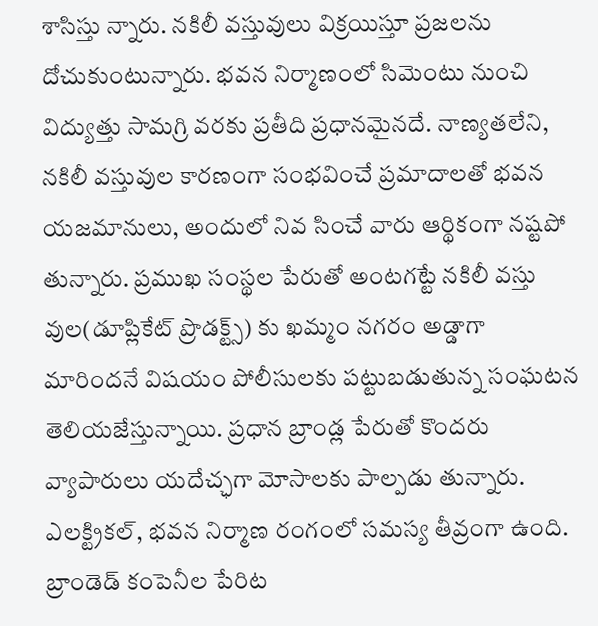శాసిస్తు న్నారు. నకిలీ వస్తువులు విక్రయిస్తూ ప్రజలను దోచుకుంటున్నారు. భవన నిర్మాణంలో సిమెంటు నుంచి విద్యుత్తు సామగ్రి వరకు ప్రతీది ప్రధానమైనదే. నాణ్యతలేని, నకిలీ వస్తువుల కారణంగా సంభవించే ప్రమాదాలతో భవన యజమానులు, అందులో నివ సించే వారు ఆర్థికంగా నష్టపో తున్నారు. ప్రముఖ సంస్థల పేరుతో అంటగట్టే నకిలీ వస్తు వుల(డూప్లికేట్ ప్రొడక్ట్స్) కు ఖమ్మం నగరం అడ్డాగా మారిందనే విషయం పోలీసులకు పట్టుబడుతున్న సంఘటన తెలియజేస్తున్నాయి. ప్రధాన బ్రాండ్ల పేరుతో కొందరు వ్యాపారులు యదేచ్ఛగా మోసాలకు పాల్పడు తున్నారు. ఎలక్ట్రికల్, భవన నిర్మాణ రంగంలో సమస్య తీవ్రంగా ఉంది. బ్రాండెడ్ కంపెనీల పేరిట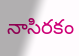నాసిరకం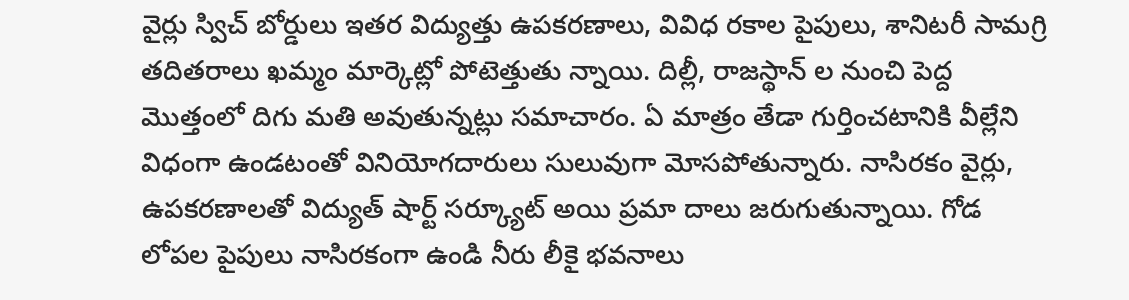వైర్లు స్విచ్ బోర్డులు ఇతర విద్యుత్తు ఉపకరణాలు, వివిధ రకాల పైపులు, శానిటరీ సామగ్రి తదితరాలు ఖమ్మం మార్కెట్లో పోటెత్తుతు న్నాయి. దిల్లీ, రాజస్థాన్ ల నుంచి పెద్ద మొత్తంలో దిగు మతి అవుతున్నట్లు సమాచారం. ఏ మాత్రం తేడా గుర్తించటానికి వీల్లేని విధంగా ఉండటంతో వినియోగదారులు సులువుగా మోసపోతున్నారు. నాసిరకం వైర్లు, ఉపకరణాలతో విద్యుత్ షార్ట్ సర్క్యూట్ అయి ప్రమా దాలు జరుగుతున్నాయి. గోడ లోపల పైపులు నాసిరకంగా ఉండి నీరు లీకై భవనాలు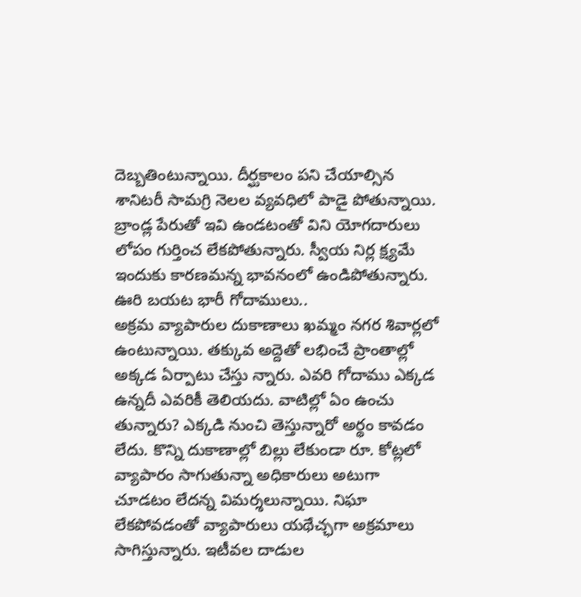దెబ్బతింటున్నాయి. దీర్ఘకాలం పని చేయాల్సిన శానిటరీ సామగ్రి నెలల వ్యవధిలో పాడై పోతున్నాయి. బ్రాండ్ల పేరుతో ఇవి ఉండటంతో విని యోగదారులు లోపం గుర్తించ లేకపోతున్నారు. స్వీయ నిర్ల క్ష్యమే ఇందుకు కారణమన్న భావనంలో ఉండిపోతున్నారు.
ఊరి బయట భారీ గోదాములు..
అక్రమ వ్యాపారుల దుకాణాలు ఖమ్మం నగర శివార్లలో ఉంటున్నాయి. తక్కువ అద్దెతో లభించే ప్రాంతాల్లో అక్కడ ఏర్పాటు చేస్తు న్నారు. ఎవరి గోదాము ఎక్కడ ఉన్నదీ ఎవరికీ తెలియదు. వాటిల్లో ఏం ఉంచు తున్నారు? ఎక్కడి నుంచి తెస్తున్నారో అర్థం కావడం లేదు. కొన్ని దుకాణాల్లో బిల్లు లేకుండా రూ. కోట్లలో వ్యాపారం సాగుతున్నా అధికారులు అటుగా చూడటం లేదన్న విమర్శలున్నాయి. నిఘా లేకపోవడంతో వ్యాపారులు యథేచ్ఛగా అక్రమాలు సాగిస్తున్నారు. ఇటీవల దాడుల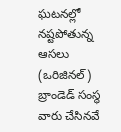ఘటనల్లో నష్టపోతున్న ఆసలు (ఒరిజినల్) బ్రాండెడ్ సంస్థ వారు చేసినవే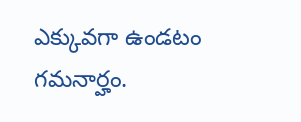ఎక్కువగా ఉండటం గమనార్హం.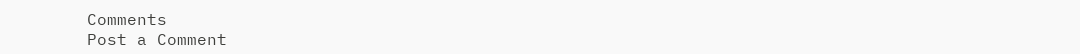Comments
Post a Comment